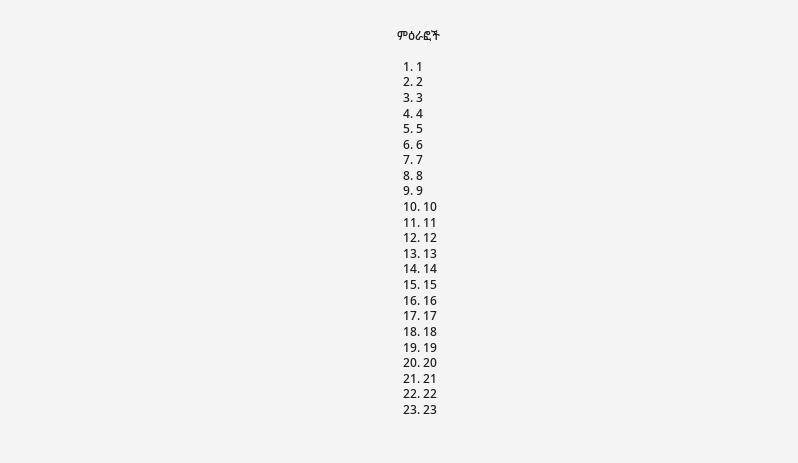ምዕራፎች

  1. 1
  2. 2
  3. 3
  4. 4
  5. 5
  6. 6
  7. 7
  8. 8
  9. 9
  10. 10
  11. 11
  12. 12
  13. 13
  14. 14
  15. 15
  16. 16
  17. 17
  18. 18
  19. 19
  20. 20
  21. 21
  22. 22
  23. 23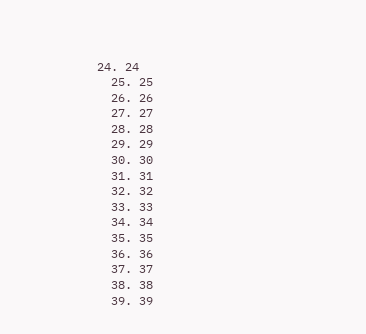24. 24
  25. 25
  26. 26
  27. 27
  28. 28
  29. 29
  30. 30
  31. 31
  32. 32
  33. 33
  34. 34
  35. 35
  36. 36
  37. 37
  38. 38
  39. 39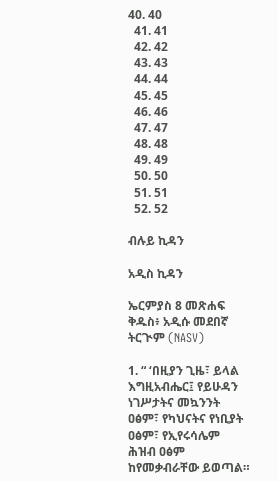40. 40
  41. 41
  42. 42
  43. 43
  44. 44
  45. 45
  46. 46
  47. 47
  48. 48
  49. 49
  50. 50
  51. 51
  52. 52

ብሉይ ኪዳን

አዲስ ኪዳን

ኤርምያስ 8 መጽሐፍ ቅዱስ፥ አዲሱ መደበኛ ትርጒም (NASV)

1. “ ‘በዚያን ጊዜ፣ ይላል እግዚአብሔር፤ የይሁዳን ነገሥታትና መኳንንት ዐፅም፣ የካህናትና የነቢያት ዐፅም፣ የኢየሩሳሌም ሕዝብ ዐፅም ከየመቃብራቸው ይወጣል።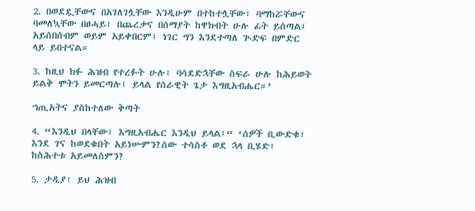2. በወደዷቸውና በአገለገሏቸው እንዲሁም በተከተሏቸው፣ ባማከሯቸውና ባመለኳቸው በፀሓይ፣ በጨረቃና በሰማያት ከዋክብት ሁሉ ፊት ይሰጣል፤ አይሰበሰብም ወይም አይቀበርም፤ ነገር ግን እንደተጣለ ጒድፍ በምድር ላይ ይበተናል።

3. ከዚህ ክፉ ሕዝብ የተረፉት ሁሉ፣ ባሳደድኋቸው ስፍራ ሁሉ ከሕይወት ይልቅ ሞትን ይመርጣሉ፤ ይላል የሰራዊት ጌታ እግዚአብሔር።’

ኀጢአትና ያስከተለው ቅጣት

4. “እንዲህ በላቸው፤ እግዚአብሔር እንዲህ ይላል፤“ ‘ሰዎች ቢውድቁ፣ እንደ ገና ከወደቁበት አይነሡምን?ሰው ተሳስቶ ወደ ኋላ ቢሄድ፣ ከስሕተቱ አይመለስምን?

5. ታዲያ፣ ይህ ሕዝብ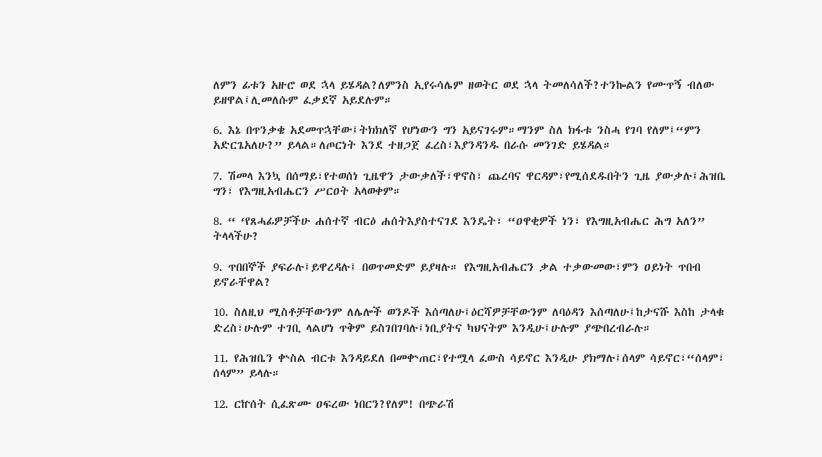ለምን ፊቱን አዙሮ ወደ ኋላ ይሄዳል?ለምንስ ኢየሩሳሌም ዘወትር ወደ ኋላ ትመለሳለች?ተንኰልን የሙጥኝ ብለው ይዘዋል፤ሊመለሱም ፈቃደኛ አይደሉም።

6. እኔ በጥንቃቄ አደመጥኋቸው፤ትክክለኛ የሆነውን ግን አይናገሩም።ማንም ስለ ክፋቱ ንስሓ የገባ የለም፤“ምን አድርጌአለሁ?” ይላል።ለጦርነት እንደ ተዘጋጀ ፈረስ፣እያንዳንዱ በራሱ መንገድ ይሄዳል።

7. ሽመላ እንኳ በሰማይ፣የተወሰነ ጊዜዋን ታውቃለች፣ዋኖስ፣ ጨረባና ዋርዳም፣የሚሰደዱበትን ጊዜ ያውቃሉ፤ሕዝቤ ግን፣ የእግዚአብሔርን ሥርዐት አላወቀም።

8. “ ‘የጸሓፊዎቻችሁ ሐሰተኛ ብርዕ ሐሰትእያስተናገደ እንዴት፣ “ዐዋቂዎች ነን፣ የእግዚአብሔር ሕግ አለን” ትላላችሁ?

9. ጥበበኞች ያፍራሉ፤ይዋረዳሉ፤ በወጥመድም ይያዛሉ። የእግዚአብሔርን ቃል ተቃውመው፣ምን ዐይነት ጥበብ ይኖራቸዋል?

10. ስለዚህ ሚስቶቻቸውንም ለሌሎች ወንዶች እሰጣለሁ፤ዕርሻዎቻቸውንም ለባዕዳን እሰጣለሁ፤ከታናሹ እስከ ታላቁ ድረስ፣ሁሉም ተገቢ ላልሆነ ጥቅም ይስገበገባሉ፤ነቢያትና ካህናትም እንዲሁ፤ሁሉም ያጭበረብራሉ።

11. የሕዝቤን ቍስል ብርቱ እንዳይደለ በመቍጠር፣የተሟላ ፈውስ ሳይኖር እንዲሁ ያክማሉ፤ሰላም ሳይኖር፣“ሰላም፣ ሰላም” ይላሉ።

12. ርኵሰት ሲፈጽሙ ዐፍረው ነበርን?የለም! በጭራሽ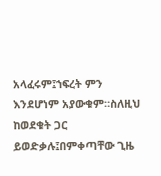አላፈሩም፤ኀፍረት ምን እንደሆነም አያውቁም።ስለዚህ ከወደቁት ጋር ይወድቃሉ፤በምቀጣቸው ጊዜ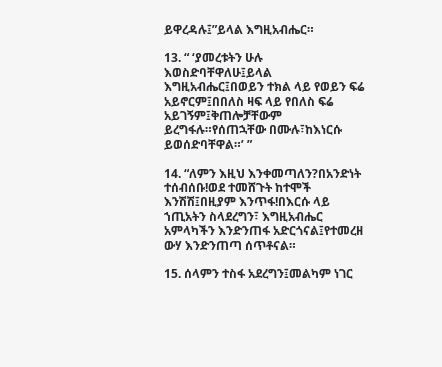ይዋረዳሉ፤”ይላል እግዚአብሔር።

13. “ ‘ያመረቱትን ሁሉ እወስድባቸዋለሁ፤ይላል እግዚአብሔር፤በወይን ተክል ላይ የወይን ፍሬ አይኖርም፤በበለስ ዛፍ ላይ የበለስ ፍሬ አይገኝም፤ቅጠሎቻቸውም ይረግፋሉ።የሰጠኋቸው በሙሉ፣ከእነርሱ ይወሰድባቸዋል።’ ”

14. “ለምን እዚህ እንቀመጣለን?በአንድነት ተሰብሰቡ!ወደ ተመሸጉት ከተሞች እንሽሽ፤በዚያም እንጥፋ!በእርሱ ላይ ኀጢአትን ስላደረግን፣ እግዚአብሔር አምላካችን እንድንጠፋ አድርጎናል፤የተመረዘ ውሃ እንድንጠጣ ሰጥቶናል።

15. ሰላምን ተስፋ አደረግን፤መልካም ነገር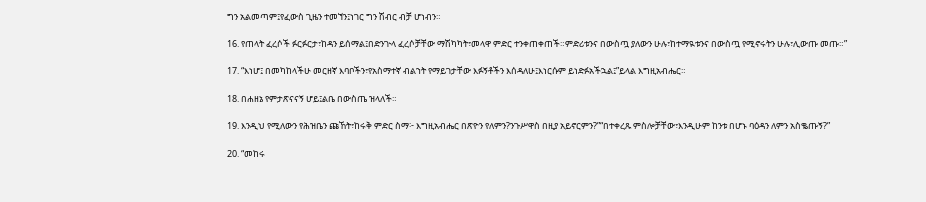ግን አልመጣም፤የፈውስ ጊዜን ተመኘን፤ነገር ግን ሽብር ብቻ ሆነብን።

16. የጠላት ፈረሶች ፉርፉርታ፣ከዳን ይሰማል፤በድንጒላ ፈረሶቻቸው ማሽካካት፣መላዋ ምድር ተንቀጠቀጠች።ምድሪቱንና በውስጧ ያለውን ሁሉ፣ከተማዪቱንና በውስጧ የሚኖሩትን ሁሉ፣ሊውጡ መጡ።”

17. “እነሆ፤ በመካከላችሁ መርዘኛ እባቦችን፣የአስማተኛ ብልኀት የማይገታቸው እፉኝቶችን እሰዳለሁ፤እነርሱም ይነድፉአችኋል፤”ይላል እግዚአብሔር።

18. በሐዘኔ የምታጽናናኝ ሆይ፤ልቤ በውስጤ ዝላለች።

19. እንዲህ የሚለውን የሕዝቤን ጩኸት፣ከሩቅ ምድር ስማ፦ እግዚአብሔር በጽዮን የለምን?ንጉሥዋስ በዚያ አይኖርምን?”“በተቀረጹ ምስሎቻቸው፣እንዲሁም ከንቱ በሆኑ ባዕዳን ለምን አስቈጡኝ?”

20. “መከሩ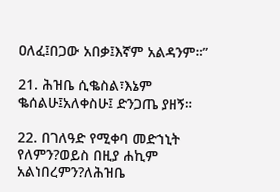ዐለፈ፤በጋው አበቃ፤እኛም አልዳንም።”

21. ሕዝቤ ሲቈስል፣እኔም ቈሰልሁ፤አለቀስሁ፤ ድንጋጤ ያዘኝ።

22. በገለዓድ የሚቀባ መድኀኒት የለምን?ወይስ በዚያ ሐኪም አልነበረምን?ለሕዝቤ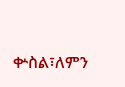ቍስል፣ለምን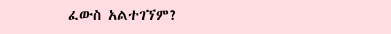ፈውስ አልተገኘም?